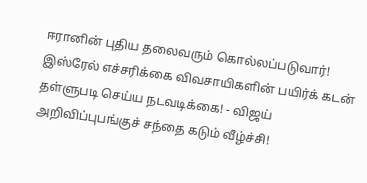ஈரானின் புதிய தலைவரும் கொல்லப்படுவார்! இஸ்ரேல் எச்சரிக்கை விவசாயிகளின் பயிர்க் கடன் தள்ளுபடி செய்ய நடவடிக்கை! - விஜய் அறிவிப்புபங்குச் சந்தை கடும் வீழ்ச்சி!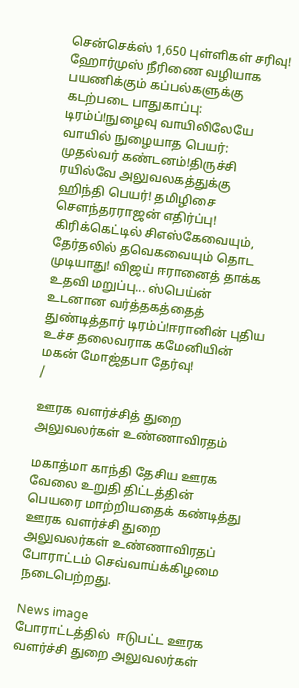சென்செக்ஸ் 1,650 புள்ளிகள் சரிவு! ஹோர்முஸ் நீரிணை வழியாக பயணிக்கும் கப்பல்களுக்கு கடற்படை பாதுகாப்பு: டிரம்ப்!நுழைவு வாயிலிலேயே வாயில் நுழையாத பெயர்: முதல்வர் கண்டனம்!திருச்சி ரயில்வே அலுவலகத்துக்கு ஹிந்தி பெயர்! தமிழிசை செளந்தரராஜன் எதிர்ப்பு! கிரிக்கெட்டில் சிஎஸ்கேவையும், தேர்தலில் தவெகவையும் தொட முடியாது! விஜய் ஈரானைத் தாக்க உதவி மறுப்பு... ஸ்பெய்ன் உடனான வர்த்தகத்தைத் துண்டித்தார் டிரம்ப்!ஈரானின் புதிய உச்ச தலைவராக கமேனியின் மகன் மோஜ்தபா தேர்வு!
/

ஊரக வளர்ச்சித் துறை அலுவலர்கள் உண்ணாவிரதம்

மகாத்மா காந்தி தேசிய ஊரக வேலை உறுதி திட்டத்தின் பெயரை மாற்றியதைக் கண்டித்து ஊரக வளர்ச்சி துறை அலுவலர்கள் உண்ணாவிரதப் போராட்டம் செவ்வாய்க்கிழமை நடைபெற்றது.

News image
போராட்டத்தில்  ஈடுபட்ட ஊரக வளர்ச்சி துறை அலுவலர்கள்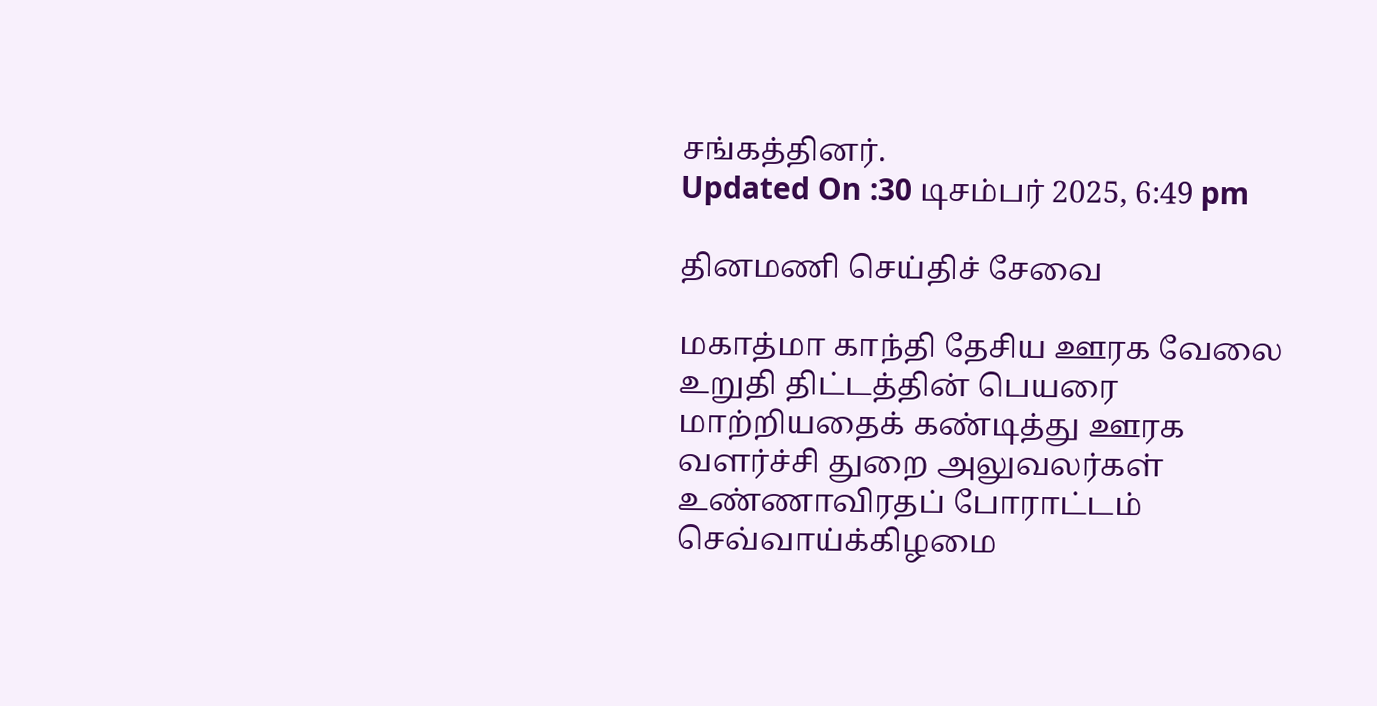சங்கத்தினர்.
Updated On :30 டிசம்பர் 2025, 6:49 pm

தினமணி செய்திச் சேவை

மகாத்மா காந்தி தேசிய ஊரக வேலை உறுதி திட்டத்தின் பெயரை மாற்றியதைக் கண்டித்து ஊரக வளர்ச்சி துறை அலுவலர்கள் உண்ணாவிரதப் போராட்டம் செவ்வாய்க்கிழமை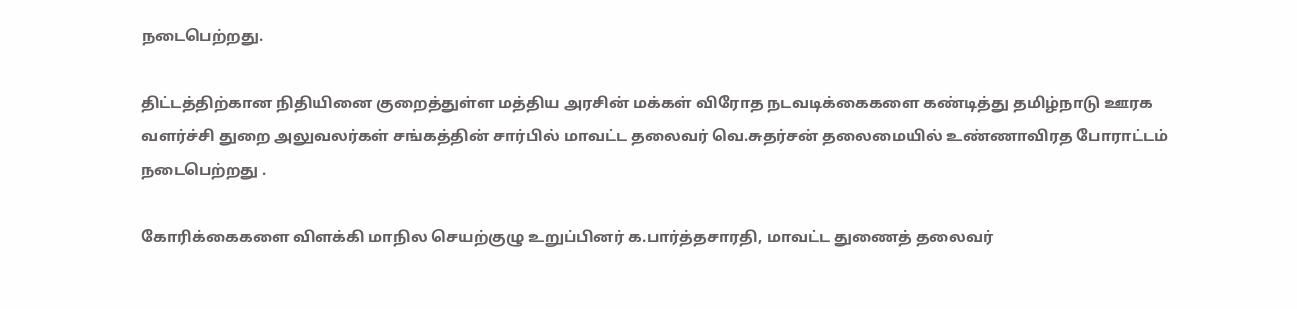நடைபெற்றது.

திட்டத்திற்கான நிதியினை குறைத்துள்ள மத்திய அரசின் மக்கள் விரோத நடவடிக்கைகளை கண்டித்து தமிழ்நாடு ஊரக வளர்ச்சி துறை அலுவலர்கள் சங்கத்தின் சார்பில் மாவட்ட தலைவர் வெ.சுதர்சன் தலைமையில் உண்ணாவிரத போராட்டம் நடைபெற்றது .

கோரிக்கைகளை விளக்கி மாநில செயற்குழு உறுப்பினர் க.பார்த்தசாரதி, மாவட்ட துணைத் தலைவர்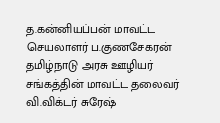த.கன்னியப்பன் மாவட்ட செயலாளர் ப.குணசேகரன் தமிழ்நாடு அரசு ஊழியர் சங்கத்தின் மாவட்ட தலைவர் வி.விக்டர் சுரேஷ்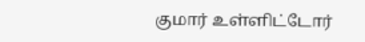குமார் உள்ளிட்டோர்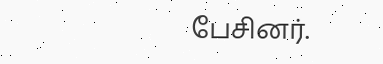பேசினர்.